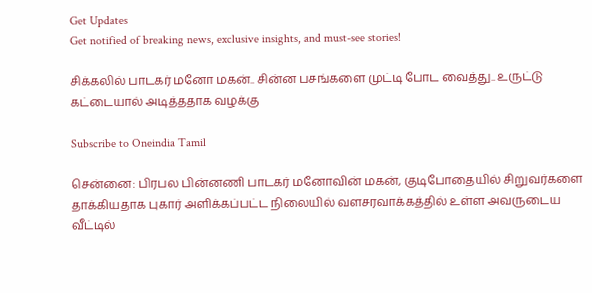Get Updates
Get notified of breaking news, exclusive insights, and must-see stories!

சிக்கலில் பாடகர் மனோ மகன்.. சின்ன பசங்களை முட்டி போட வைத்து.. உருட்டு கட்டையால் அடித்ததாக வழக்கு

Subscribe to Oneindia Tamil

சென்னை: பிரபல பின்னணி பாடகர் மனோவின் மகன், குடிபோதையில் சிறுவர்களை தாக்கியதாக புகார் அளிக்கப்பட்ட நிலையில் வளசரவாக்கத்தில் உள்ள அவருடைய வீட்டில்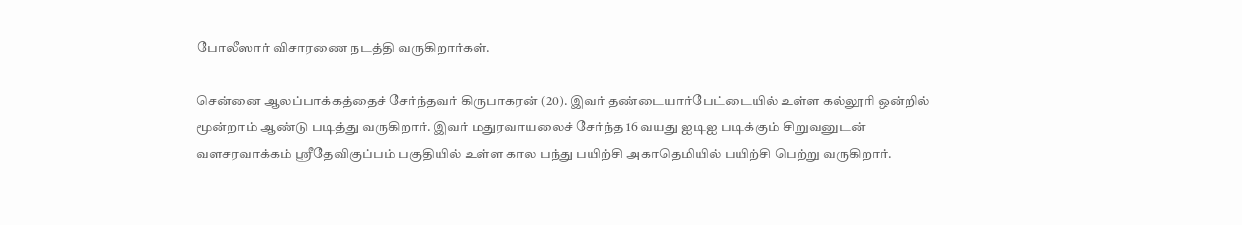போலீஸார் விசாரணை நடத்தி வருகிறார்கள்.

சென்னை ஆலப்பாக்கத்தைச் சேர்ந்தவர் கிருபாகரன் (20). இவர் தண்டையார்பேட்டையில் உள்ள கல்லூரி ஒன்றில் மூன்றாம் ஆண்டு படித்து வருகிறார். இவர் மதுரவாயலைச் சேர்ந்த 16 வயது ஐடிஐ படிக்கும் சிறுவனுடன் வளசரவாக்கம் ஸ்ரீதேவிகுப்பம் பகுதியில் உள்ள கால பந்து பயிற்சி அகாதெமியில் பயிற்சி பெற்று வருகிறார்.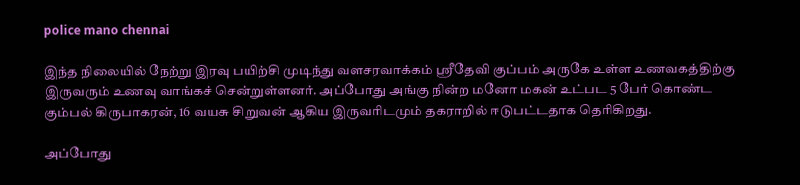police mano chennai

இந்த நிலையில் நேற்று இரவு பயிற்சி முடிந்து வளசரவாக்கம் ஸ்ரீதேவி குப்பம் அருகே உள்ள உணவகத்திற்கு இருவரும் உணவு வாங்கச் சென்றுள்ளனர். அப்போது அங்கு நின்ற மனோ மகன் உட்பட 5 பேர் கொண்ட கும்பல் கிருபாகரன், 16 வயசு சிறுவன் ஆகிய இருவரிடமும் தகராறில் ஈடுபட்டதாக தெரிகிறது.

அப்போது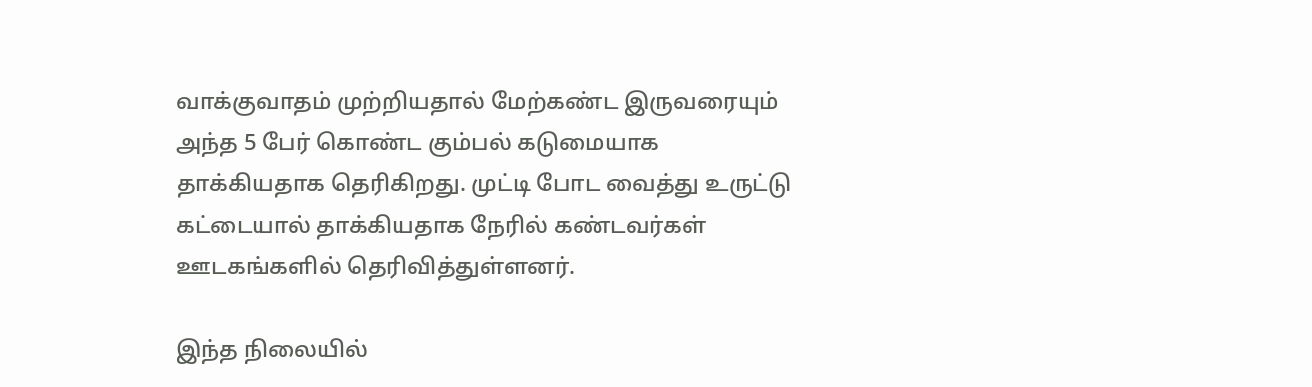வாக்குவாதம் முற்றியதால் மேற்கண்ட இருவரையும் அந்த 5 பேர் கொண்ட கும்பல் கடுமையாக தாக்கியதாக தெரிகிறது. முட்டி போட வைத்து உருட்டு கட்டையால் தாக்கியதாக நேரில் கண்டவர்கள் ஊடகங்களில் தெரிவித்துள்ளனர்.

இந்த நிலையில்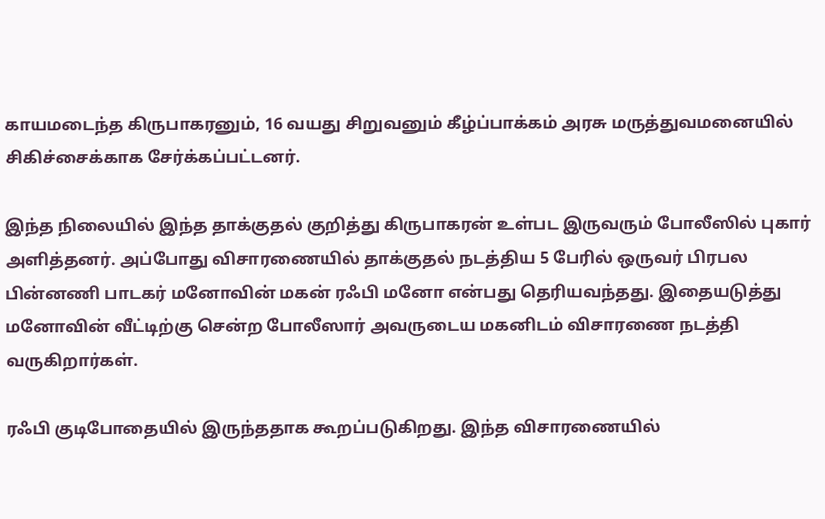காயமடைந்த கிருபாகரனும், 16 வயது சிறுவனும் கீழ்ப்பாக்கம் அரசு மருத்துவமனையில் சிகிச்சைக்காக சேர்க்கப்பட்டனர்.

இந்த நிலையில் இந்த தாக்குதல் குறித்து கிருபாகரன் உள்பட இருவரும் போலீஸில் புகார் அளித்தனர். அப்போது விசாரணையில் தாக்குதல் நடத்திய 5 பேரில் ஒருவர் பிரபல பின்னணி பாடகர் மனோவின் மகன் ரஃபி மனோ என்பது தெரியவந்தது. இதையடுத்து மனோவின் வீட்டிற்கு சென்ற போலீஸார் அவருடைய மகனிடம் விசாரணை நடத்தி வருகிறார்கள்.

ரஃபி குடிபோதையில் இருந்ததாக கூறப்படுகிறது. இந்த விசாரணையில்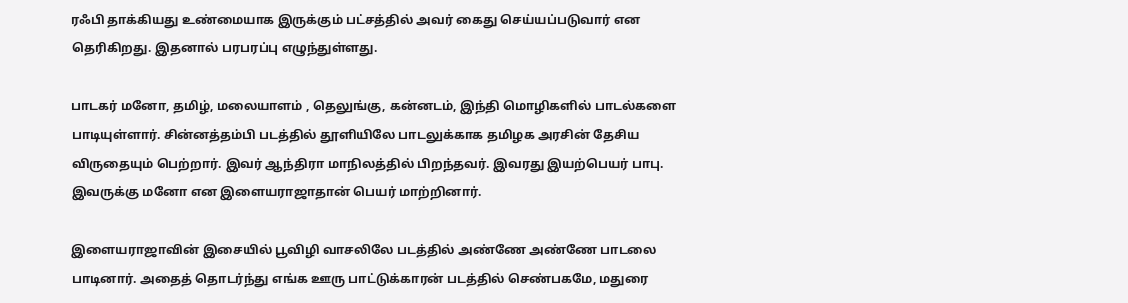ரஃபி தாக்கியது உண்மையாக இருக்கும் பட்சத்தில் அவர் கைது செய்யப்படுவார் என தெரிகிறது. இதனால் பரபரப்பு எழுந்துள்ளது.

பாடகர் மனோ, தமிழ், மலையாளம் , தெலுங்கு, கன்னடம், இந்தி மொழிகளில் பாடல்களை பாடியுள்ளார். சின்னத்தம்பி படத்தில் தூளியிலே பாடலுக்காக தமிழக அரசின் தேசிய விருதையும் பெற்றார். இவர் ஆந்திரா மாநிலத்தில் பிறந்தவர். இவரது இயற்பெயர் பாபு. இவருக்கு மனோ என இளையராஜாதான் பெயர் மாற்றினார்.

இளையராஜாவின் இசையில் பூவிழி வாசலிலே படத்தில் அண்ணே அண்ணே பாடலை பாடினார். அதைத் தொடர்ந்து எங்க ஊரு பாட்டுக்காரன் படத்தில் செண்பகமே, மதுரை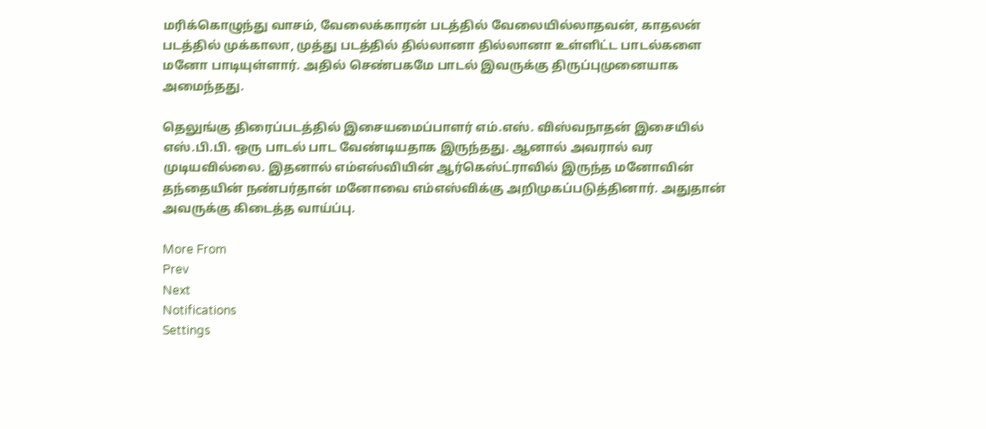மரிக்கொழுந்து வாசம், வேலைக்காரன் படத்தில் வேலையில்லாதவன், காதலன் படத்தில் முக்காலா, முத்து படத்தில் தில்லானா தில்லானா உள்ளிட்ட பாடல்களை மனோ பாடியுள்ளார். அதில் செண்பகமே பாடல் இவருக்கு திருப்புமுனையாக அமைந்தது.

தெலுங்கு திரைப்படத்தில் இசையமைப்பாளர் எம்.எஸ். விஸ்வநாதன் இசையில் எஸ்.பி.பி. ஒரு பாடல் பாட வேண்டியதாக இருந்தது. ஆனால் அவரால் வர முடியவில்லை. இதனால் எம்எஸ்வியின் ஆர்கெஸ்ட்ராவில் இருந்த மனோவின் தந்தையின் நண்பர்தான் மனோவை எம்எஸ்விக்கு அறிமுகப்படுத்தினார். அதுதான் அவருக்கு கிடைத்த வாய்ப்பு.

More From
Prev
Next
Notifications
Settings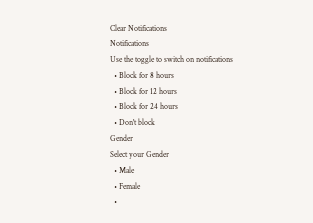Clear Notifications
Notifications
Use the toggle to switch on notifications
  • Block for 8 hours
  • Block for 12 hours
  • Block for 24 hours
  • Don't block
Gender
Select your Gender
  • Male
  • Female
  •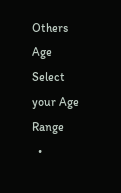Others
Age
Select your Age Range
  •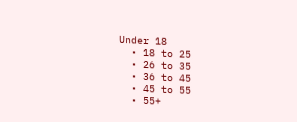Under 18
  • 18 to 25
  • 26 to 35
  • 36 to 45
  • 45 to 55
  • 55+